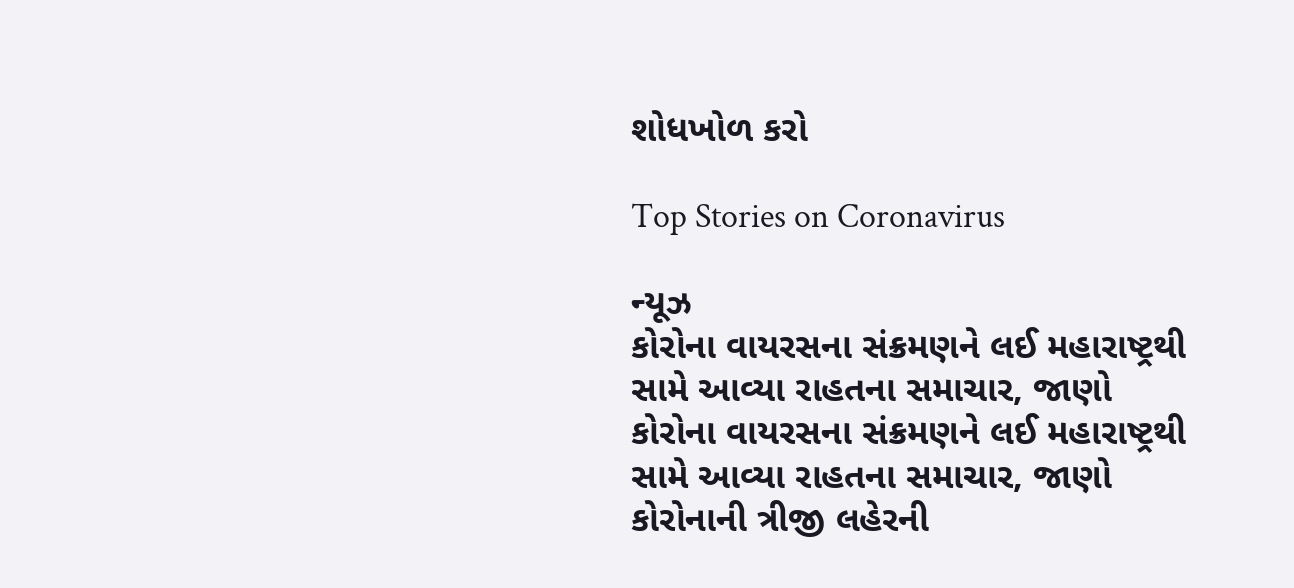શોધખોળ કરો

Top Stories on Coronavirus

ન્યૂઝ
કોરોના વાયરસના સંક્રમણને લઈ મહારાષ્ટ્રથી સામે આવ્યા રાહતના સમાચાર, જાણો
કોરોના વાયરસના સંક્રમણને લઈ મહારાષ્ટ્રથી સામે આવ્યા રાહતના સમાચાર, જાણો
કોરોનાની ત્રીજી લહેરની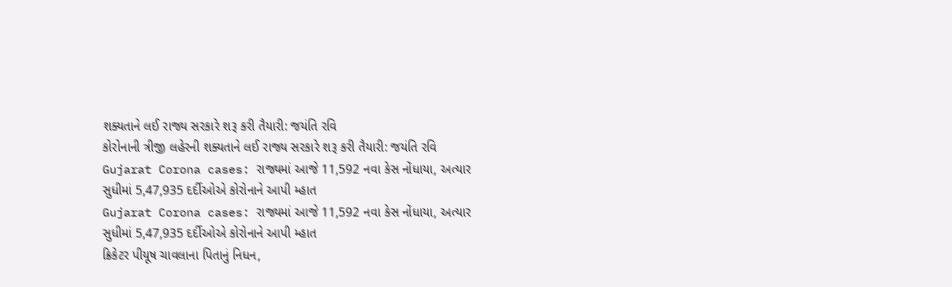શક્યતાને લઈ રાજ્ય સરકારે શરૂ કરી તૈયારી: જયંતિ રવિ
કોરોનાની ત્રીજી લહેરની શક્યતાને લઈ રાજ્ય સરકારે શરૂ કરી તૈયારી: જયંતિ રવિ
Gujarat Corona cases: રાજ્યમાં આજે 11,592 નવા કેસ નોંધાયા, અત્યાર સુધીમાં 5,47,935 દર્દીઓએ કોરોનાને આપી મ્હાત
Gujarat Corona cases: રાજ્યમાં આજે 11,592 નવા કેસ નોંધાયા, અત્યાર સુધીમાં 5,47,935 દર્દીઓએ કોરોનાને આપી મ્હાત
ક્રિકેટર પીયૂષ ચાવલાના પિતાનું નિધન,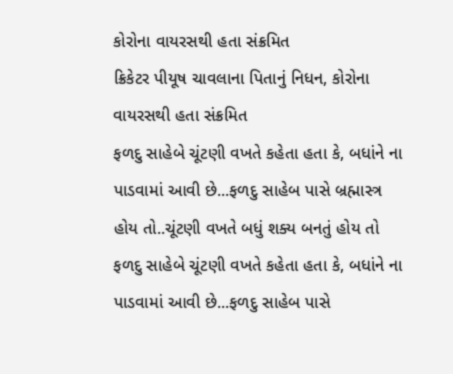કોરોના વાયરસથી હતા સંક્રમિત
ક્રિકેટર પીયૂષ ચાવલાના પિતાનું નિધન, કોરોના વાયરસથી હતા સંક્રમિત
ફળદુ સાહેબે ચૂંટણી વખતે કહેતા હતા કે, બધાંને ના પાડવામાં આવી છે...ફળદુ સાહેબ પાસે બ્રહ્માસ્ત્ર હોય તો..ચૂંટણી વખતે બધું શક્ય બનતું હોય તો
ફળદુ સાહેબે ચૂંટણી વખતે કહેતા હતા કે, બધાંને ના પાડવામાં આવી છે...ફળદુ સાહેબ પાસે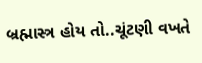બ્રહ્માસ્ત્ર હોય તો..ચૂંટણી વખતે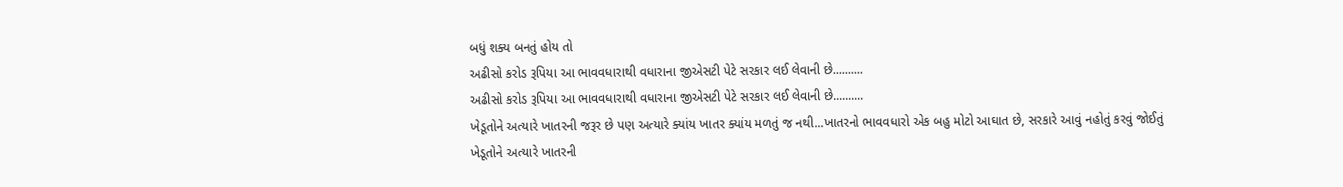બધું શક્ય બનતું હોય તો
અઢીસો કરોડ રૂપિયા આ ભાવવધારાથી વધારાના જીએસટી પેટે સરકાર લઈ લેવાની છે..........
અઢીસો કરોડ રૂપિયા આ ભાવવધારાથી વધારાના જીએસટી પેટે સરકાર લઈ લેવાની છે..........
ખેડૂતોને અત્યારે ખાતરની જરૂર છે પણ અત્યારે ક્યાંય ખાતર ક્યાંય મળતું જ નથી...ખાતરનો ભાવવધારો એક બહુ મોટો આઘાત છે, સરકારે આવું નહોતું કરવું જોઈતું
ખેડૂતોને અત્યારે ખાતરની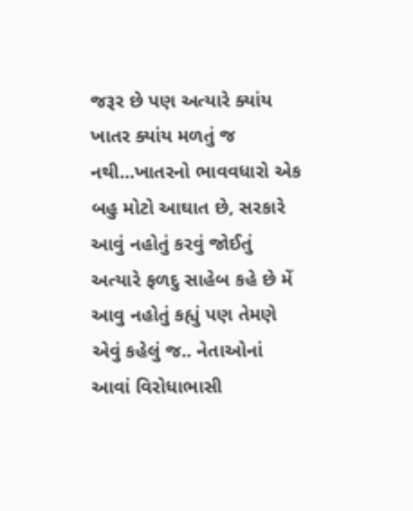જરૂર છે પણ અત્યારે ક્યાંય ખાતર ક્યાંય મળતું જ નથી...ખાતરનો ભાવવધારો એક બહુ મોટો આઘાત છે, સરકારે આવું નહોતું કરવું જોઈતું
અત્યારે ફળદુ સાહેબ કહે છે મેં આવુ નહોતું કહ્યું પણ તેમણે એવું કહેલું જ.. નેતાઓનાં આવાં વિરોધાભાસી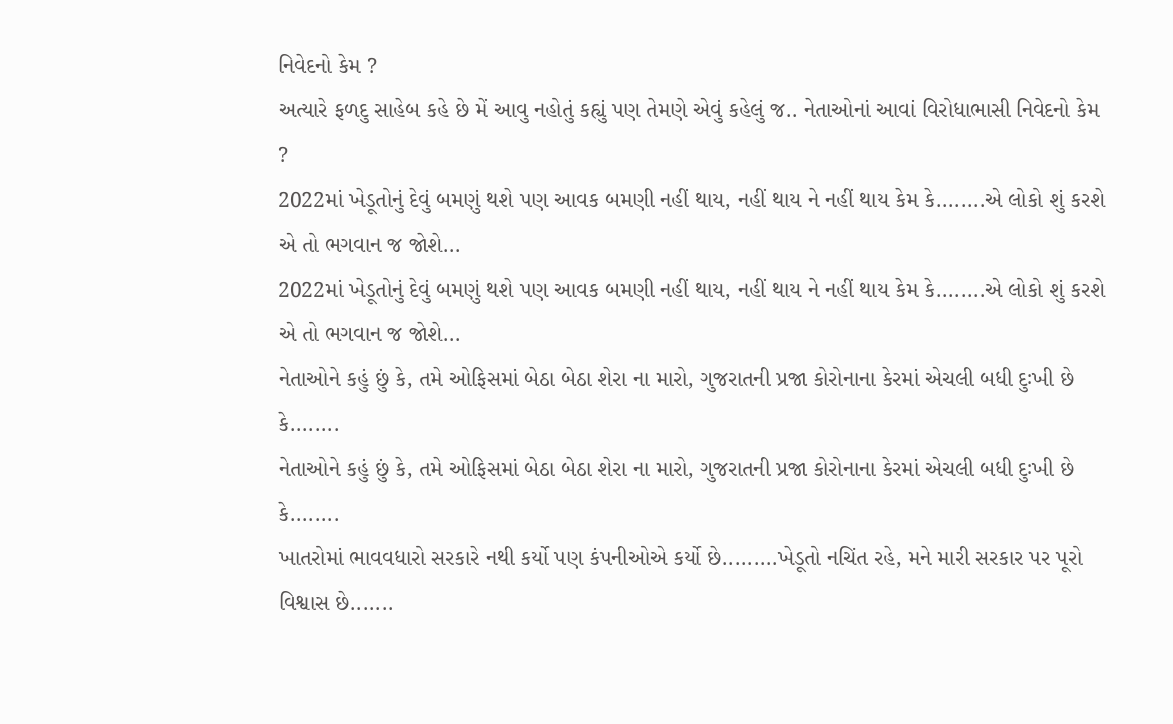નિવેદનો કેમ ?
અત્યારે ફળદુ સાહેબ કહે છે મેં આવુ નહોતું કહ્યું પણ તેમણે એવું કહેલું જ.. નેતાઓનાં આવાં વિરોધાભાસી નિવેદનો કેમ ?
2022માં ખેડૂતોનું દેવું બમણું થશે પણ આવક બમણી નહીં થાય, નહીં થાય ને નહીં થાય કેમ કે........એ લોકો શું કરશે એ તો ભગવાન જ જોશે...
2022માં ખેડૂતોનું દેવું બમણું થશે પણ આવક બમણી નહીં થાય, નહીં થાય ને નહીં થાય કેમ કે........એ લોકો શું કરશે એ તો ભગવાન જ જોશે...
નેતાઓને કહું છું કે, તમે ઓફિસમાં બેઠા બેઠા શેરા ના મારો, ગુજરાતની પ્રજા કોરોનાના કેરમાં એચલી બધી દુઃખી છે કે........
નેતાઓને કહું છું કે, તમે ઓફિસમાં બેઠા બેઠા શેરા ના મારો, ગુજરાતની પ્રજા કોરોનાના કેરમાં એચલી બધી દુઃખી છે કે........
ખાતરોમાં ભાવવધારો સરકારે નથી કર્યો પણ કંપનીઓએ કર્યો છે.........ખેડૂતો નચિંત રહે, મને મારી સરકાર પર પૂરો વિશ્વાસ છે.......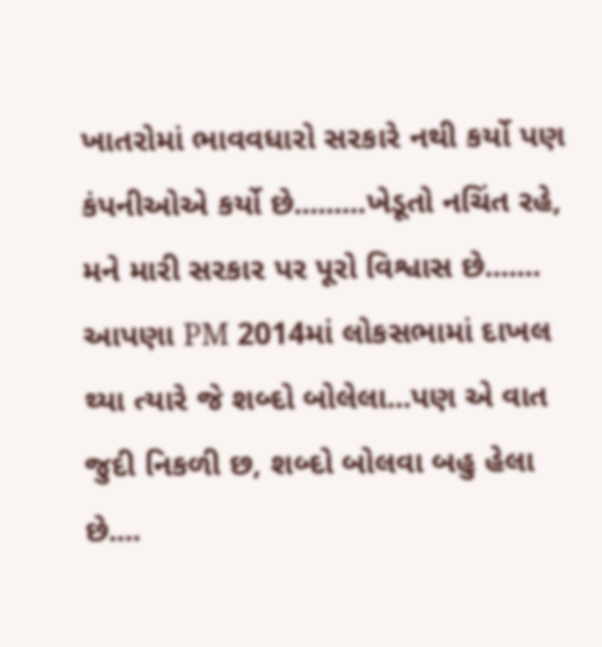ખાતરોમાં ભાવવધારો સરકારે નથી કર્યો પણ કંપનીઓએ કર્યો છે.........ખેડૂતો નચિંત રહે, મને મારી સરકાર પર પૂરો વિશ્વાસ છે.......
આપણા PM 2014માં લોકસભામાં દાખલ થ્યા ત્યારે જે શબ્દો બોલેલા...પણ એ વાત જુદી નિકળી છ, શબ્દો બોલવા બહુ હેલા છે....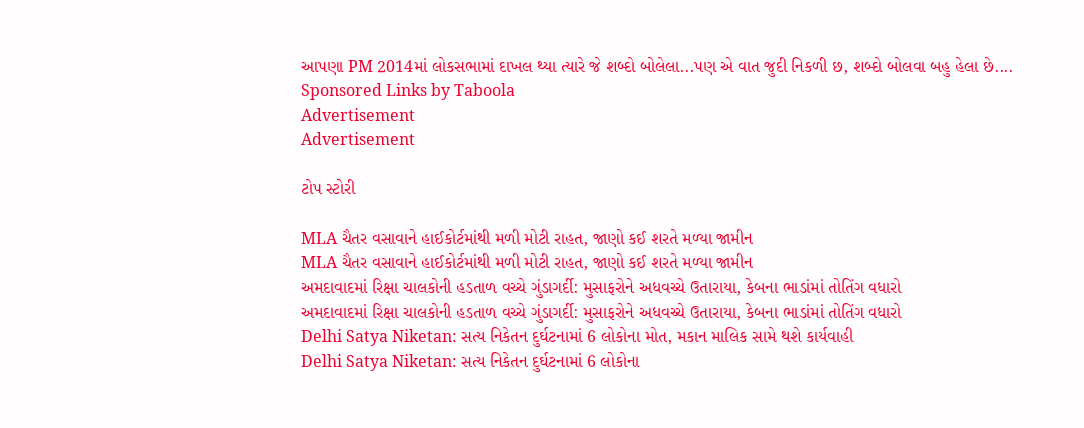આપણા PM 2014માં લોકસભામાં દાખલ થ્યા ત્યારે જે શબ્દો બોલેલા...પણ એ વાત જુદી નિકળી છ, શબ્દો બોલવા બહુ હેલા છે....
Sponsored Links by Taboola
Advertisement
Advertisement

ટોપ સ્ટોરી

MLA ચૈતર વસાવાને હાઈકોર્ટમાંથી મળી મોટી રાહત, જાણો કઈ શરતે મળ્યા જામીન
MLA ચૈતર વસાવાને હાઈકોર્ટમાંથી મળી મોટી રાહત, જાણો કઈ શરતે મળ્યા જામીન
અમદાવાદમાં રિક્ષા ચાલકોની હડતાળ વચ્ચે ગુંડાગર્દી: મુસાફરોને અધવચ્ચે ઉતારાયા, કેબના ભાડાંમાં તોતિંગ વધારો
અમદાવાદમાં રિક્ષા ચાલકોની હડતાળ વચ્ચે ગુંડાગર્દી: મુસાફરોને અધવચ્ચે ઉતારાયા, કેબના ભાડાંમાં તોતિંગ વધારો
Delhi Satya Niketan: સત્ય નિકેતન દુર્ઘટનામાં 6 લોકોના મોત, મકાન માલિક સામે થશે કાર્યવાહી
Delhi Satya Niketan: સત્ય નિકેતન દુર્ઘટનામાં 6 લોકોના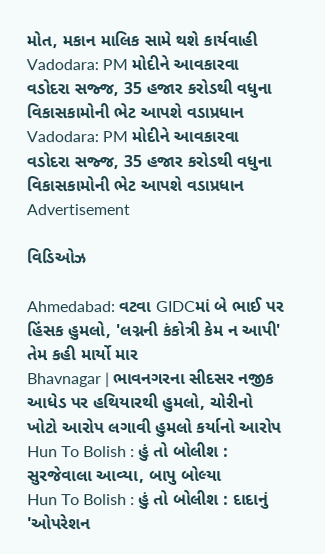મોત, મકાન માલિક સામે થશે કાર્યવાહી
Vadodara: PM મોદીને આવકારવા વડોદરા સજ્જ, 35 હજાર કરોડથી વધુના વિકાસકામોની ભેટ આપશે વડાપ્રધાન
Vadodara: PM મોદીને આવકારવા વડોદરા સજ્જ, 35 હજાર કરોડથી વધુના વિકાસકામોની ભેટ આપશે વડાપ્રધાન
Advertisement

વિડિઓઝ

Ahmedabad: વટવા GIDCમાં બે ભાઈ પર હિંસક હુમલો, 'લગ્નની કંકોત્રી કેમ ન આપી' તેમ કહી માર્યો માર
Bhavnagar | ભાવનગરના સીદસર નજીક આધેડ પર હથિયારથી હુમલો, ચોરીનો ખોટો આરોપ લગાવી હુમલો કર્યાનો આરોપ
Hun To Bolish : હું તો બોલીશ : સુરજેવાલા આવ્યા, બાપુ બોલ્યા
Hun To Bolish : હું તો બોલીશ : દાદાનું 'ઓપરેશન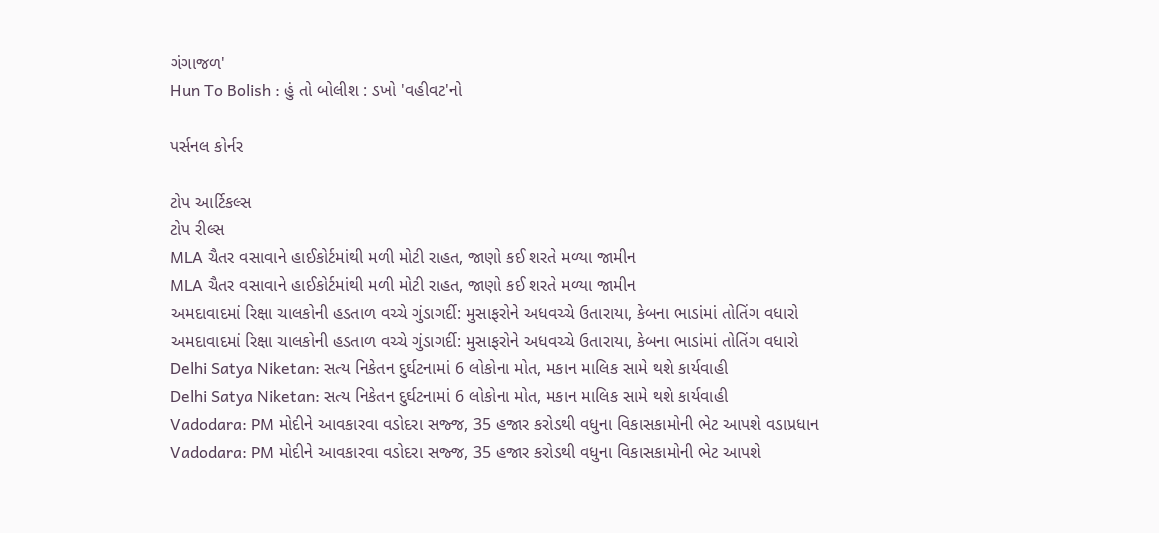ગંગાજળ'
Hun To Bolish : હું તો બોલીશ : ડખો 'વહીવટ'નો

પર્સનલ કોર્નર

ટોપ આર્ટિકલ્સ
ટોપ રીલ્સ
MLA ચૈતર વસાવાને હાઈકોર્ટમાંથી મળી મોટી રાહત, જાણો કઈ શરતે મળ્યા જામીન
MLA ચૈતર વસાવાને હાઈકોર્ટમાંથી મળી મોટી રાહત, જાણો કઈ શરતે મળ્યા જામીન
અમદાવાદમાં રિક્ષા ચાલકોની હડતાળ વચ્ચે ગુંડાગર્દી: મુસાફરોને અધવચ્ચે ઉતારાયા, કેબના ભાડાંમાં તોતિંગ વધારો
અમદાવાદમાં રિક્ષા ચાલકોની હડતાળ વચ્ચે ગુંડાગર્દી: મુસાફરોને અધવચ્ચે ઉતારાયા, કેબના ભાડાંમાં તોતિંગ વધારો
Delhi Satya Niketan: સત્ય નિકેતન દુર્ઘટનામાં 6 લોકોના મોત, મકાન માલિક સામે થશે કાર્યવાહી
Delhi Satya Niketan: સત્ય નિકેતન દુર્ઘટનામાં 6 લોકોના મોત, મકાન માલિક સામે થશે કાર્યવાહી
Vadodara: PM મોદીને આવકારવા વડોદરા સજ્જ, 35 હજાર કરોડથી વધુના વિકાસકામોની ભેટ આપશે વડાપ્રધાન
Vadodara: PM મોદીને આવકારવા વડોદરા સજ્જ, 35 હજાર કરોડથી વધુના વિકાસકામોની ભેટ આપશે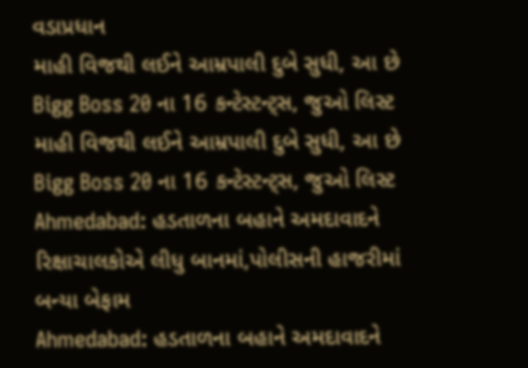વડાપ્રધાન
માહી વિજથી લઈને આમ્રપાલી દુબે સુધી, આ છે Bigg Boss 20 ના 16 કન્ટેસ્ટન્ટ્સ, જુઓ લિસ્ટ
માહી વિજથી લઈને આમ્રપાલી દુબે સુધી, આ છે Bigg Boss 20 ના 16 કન્ટેસ્ટન્ટ્સ, જુઓ લિસ્ટ
Ahmedabad: હડતાળના બહાને અમદાવાદને રિક્ષાચાલકોએ લીધુ બાનમાં,પોલીસની હાજરીમાં બન્યા બેફામ
Ahmedabad: હડતાળના બહાને અમદાવાદને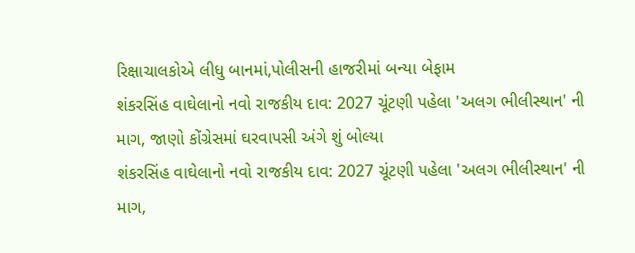રિક્ષાચાલકોએ લીધુ બાનમાં,પોલીસની હાજરીમાં બન્યા બેફામ
શંકરસિંહ વાઘેલાનો નવો રાજકીય દાવ: 2027 ચૂંટણી પહેલા 'અલગ ભીલીસ્થાન' ની માગ, જાણો કોંગ્રેસમાં ઘરવાપસી અંગે શું બોલ્યા
શંકરસિંહ વાઘેલાનો નવો રાજકીય દાવ: 2027 ચૂંટણી પહેલા 'અલગ ભીલીસ્થાન' ની માગ,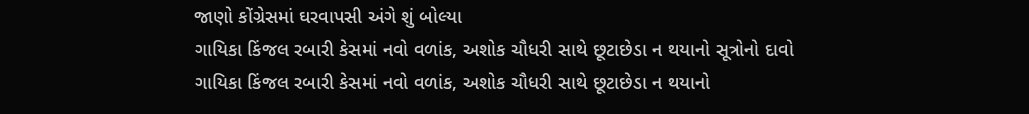જાણો કોંગ્રેસમાં ઘરવાપસી અંગે શું બોલ્યા
ગાયિકા કિંજલ રબારી કેસમાં નવો વળાંક, અશોક ચૌધરી સાથે છૂટાછેડા ન થયાનો સૂત્રોનો દાવો
ગાયિકા કિંજલ રબારી કેસમાં નવો વળાંક, અશોક ચૌધરી સાથે છૂટાછેડા ન થયાનો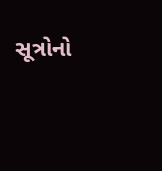સૂત્રોનો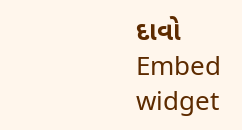દાવો
Embed widget